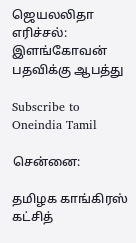ஜெயலலிதா எரிச்சல்: இளங்கோவன் பதவிக்கு ஆபத்து

Subscribe to Oneindia Tamil

சென்னை:

தமிழக காங்கிரஸ் கட்சித்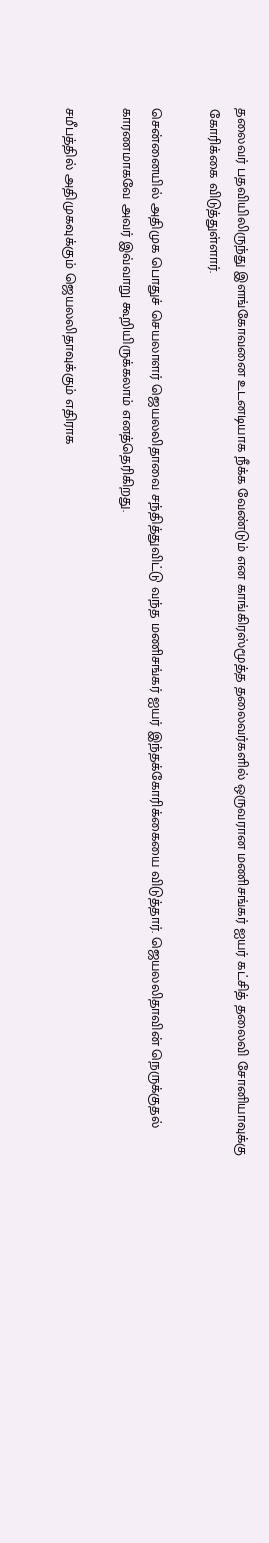தலைவர் பதவியிலிருந்து இளங்கோவனை உடனடியாக நீக்க வேண்டும் என காங்கிரஸ்மூத்த தலைவர்களில் ஒருவரான மணிசங்கர் ஐயர் கட்சித் தலைவி சோனியாவுக்கு கோரிக்கை விடுத்துள்ளார்.

சென்னையில் அதிமுக பொதுச் செயலாளர் ஜெயலலிதாவை சந்தித்துவிட்டு வந்த மணிசங்கர் ஐயர் இந்தக்கோரிக்கையை விடுத்தார். ஜெயலலிதாவின் நெருக்குதல் காரணமாகவே அவர் இவ்வாறு கூறியிருக்கலாம் எனத்தெரிகிறது.

சமீபத்தில் அதிமுகவுக்கும் ஜெயலலிதாவுக்கும் எதிராக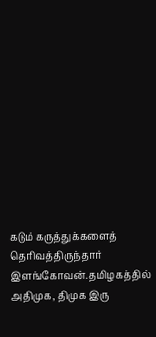கடும் கருத்துக்களைத் தெரிவத்திருந்தார் இளங்கோவன்.தமிழகத்தில் அதிமுக, திமுக இரு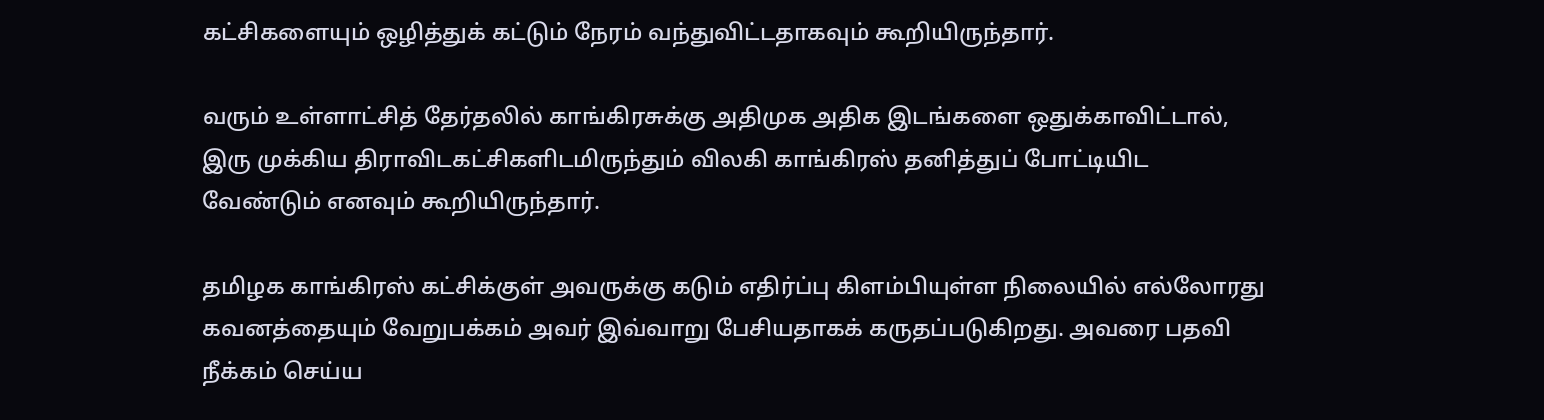கட்சிகளையும் ஒழித்துக் கட்டும் நேரம் வந்துவிட்டதாகவும் கூறியிருந்தார்.

வரும் உள்ளாட்சித் தேர்தலில் காங்கிரசுக்கு அதிமுக அதிக இடங்களை ஒதுக்காவிட்டால், இரு முக்கிய திராவிடகட்சிகளிடமிருந்தும் விலகி காங்கிரஸ் தனித்துப் போட்டியிட வேண்டும் எனவும் கூறியிருந்தார்.

தமிழக காங்கிரஸ் கட்சிக்குள் அவருக்கு கடும் எதிர்ப்பு கிளம்பியுள்ள நிலையில் எல்லோரது கவனத்தையும் வேறுபக்கம் அவர் இவ்வாறு பேசியதாகக் கருதப்படுகிறது. அவரை பதவி நீக்கம் செய்ய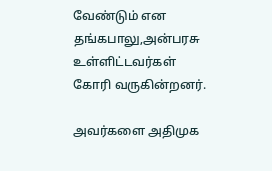வேண்டும் என தங்கபாலு,அன்பரசு உள்ளிட்டவர்கள் கோரி வருகின்றனர்.

அவர்களை அதிமுக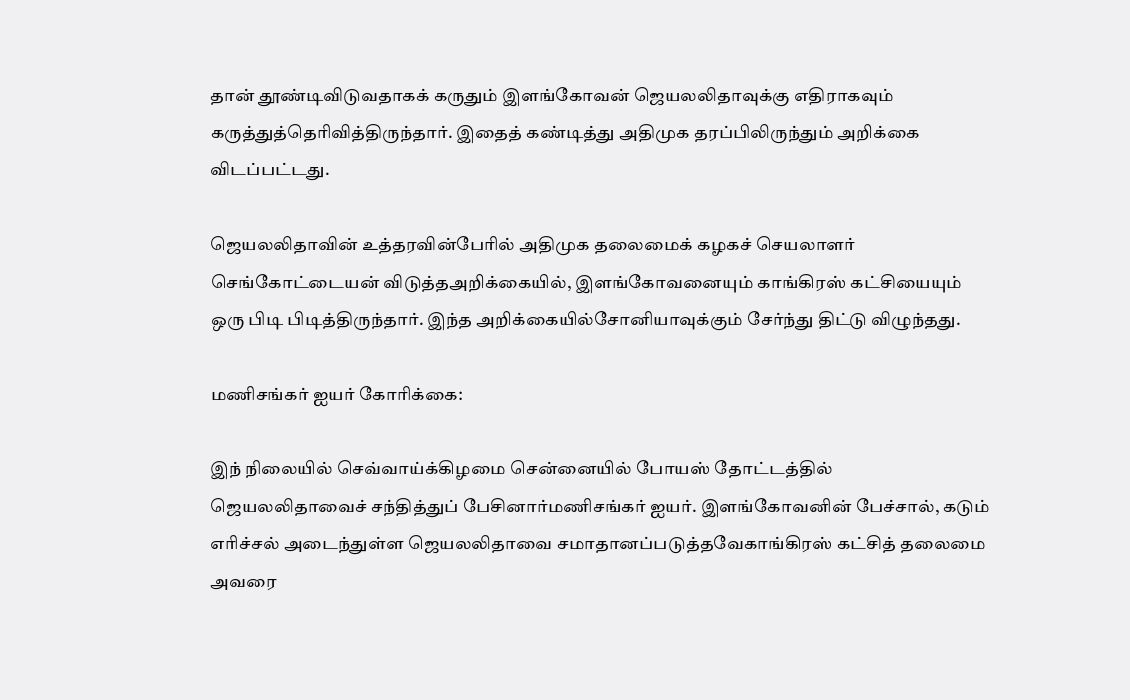தான் தூண்டிவிடுவதாகக் கருதும் இளங்கோவன் ஜெயலலிதாவுக்கு எதிராகவும் கருத்துத்தெரிவித்திருந்தார். இதைத் கண்டித்து அதிமுக தரப்பிலிருந்தும் அறிக்கை விடப்பட்டது.

ஜெயலலிதாவின் உத்தரவின்பேரில் அதிமுக தலைமைக் கழகச் செயலாளர் செங்கோட்டையன் விடுத்தஅறிக்கையில், இளங்கோவனையும் காங்கிரஸ் கட்சியையும் ஒரு பிடி பிடித்திருந்தார். இந்த அறிக்கையில்சோனியாவுக்கும் சேர்ந்து திட்டு விழுந்தது.

மணிசங்கர் ஐயர் கோரிக்கை:

இந் நிலையில் செவ்வாய்க்கிழமை சென்னையில் போயஸ் தோட்டத்தில் ஜெயலலிதாவைச் சந்தித்துப் பேசினார்மணிசங்கர் ஐயர். இளங்கோவனின் பேச்சால், கடும் எரிச்சல் அடைந்துள்ள ஜெயலலிதாவை சமாதானப்படுத்தவேகாங்கிரஸ் கட்சித் தலைமை அவரை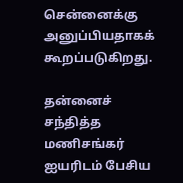சென்னைக்கு அனுப்பியதாகக் கூறப்படுகிறது.

தன்னைச் சந்தித்த மணிசங்கர் ஐயரிடம் பேசிய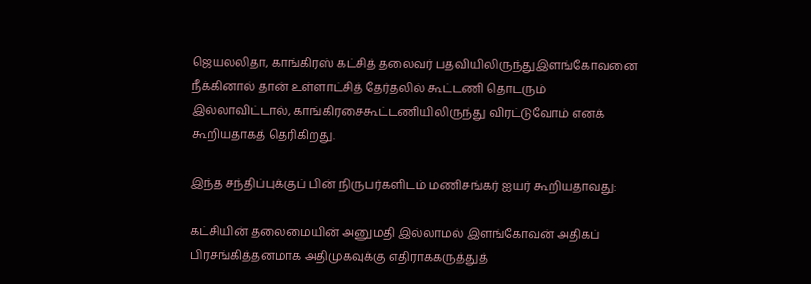ஜெயலலிதா, காங்கிரஸ் கட்சித் தலைவர் பதவியிலிருந்துஇளங்கோவனை நீக்கினால் தான் உள்ளாட்சித் தேர்தலில் கூட்டணி தொடரும் இல்லாவிட்டால், காங்கிரசைகூட்டணியிலிருந்து விரட்டுவோம் எனக் கூறியதாகத் தெரிகிறது.

இந்த சந்திப்புக்குப் பின் நிருபர்களிடம் மணிசங்கர் ஐயர் கூறியதாவது:

கட்சியின் தலைமையின் அனுமதி இல்லாமல் இளங்கோவன் அதிகப் பிரசங்கித்தனமாக அதிமுகவுக்கு எதிராககருத்துத்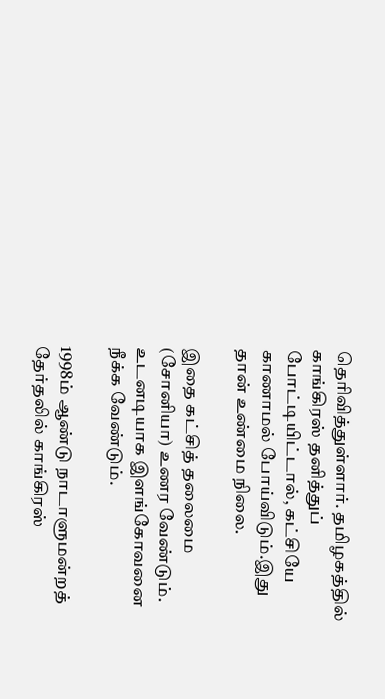தெரிவித்துள்ளார். தமிழகத்தில் காங்கிரஸ் தனித்துப் போட்டியிட்டால், கட்சியே காணாமல் போய்விடும்.இது தான் உண்மை நிலை.

இதை கட்சித் தலைமை (சோனியா) உணர வேண்டும். உடனடியாக இளங்கோவனை நீக்க வேண்டும்.

1998ம் ஆண்டு நாடாளுமன்றத் தேர்தலில் காங்கிரஸ்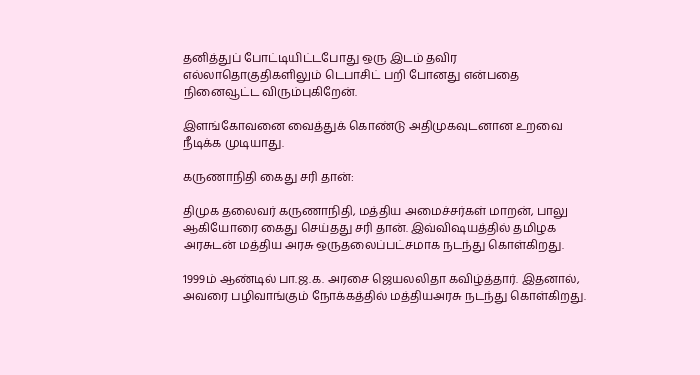தனித்துப் போட்டியிட்டபோது ஒரு இடம் தவிர எல்லாதொகுதிகளிலும் டெபாசிட் பறி போனது என்பதை நினைவூட்ட விரும்புகிறேன்.

இளங்கோவனை வைத்துக் கொண்டு அதிமுகவுடனான உறவை நீடிக்க முடியாது.

கருணாநிதி கைது சரி தான்:

திமுக தலைவர் கருணாநிதி, மத்திய அமைச்சர்கள் மாறன், பாலு ஆகியோரை கைது செய்தது சரி தான். இவ்விஷயத்தில் தமிழக அரசுடன் மத்திய அரசு ஒருதலைப்பட்சமாக நடந்து கொள்கிறது.

1999ம் ஆண்டில் பா.ஜ.க. அரசை ஜெயலலிதா கவிழ்த்தார். இதனால், அவரை பழிவாங்கும் நோக்கத்தில் மத்தியஅரசு நடந்து கொள்கிறது.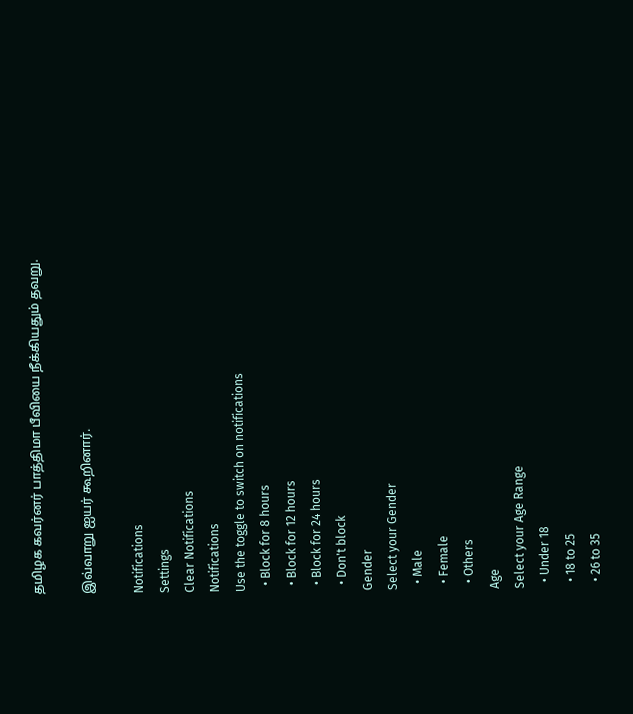தமிழக கவர்னர் பாத்திமா பீவியை நீக்கியதும் தவறு.

இவ்வாறு ஐயர் கூறினார்.

Notifications
Settings
Clear Notifications
Notifications
Use the toggle to switch on notifications
  • Block for 8 hours
  • Block for 12 hours
  • Block for 24 hours
  • Don't block
Gender
Select your Gender
  • Male
  • Female
  • Others
Age
Select your Age Range
  • Under 18
  • 18 to 25
  • 26 to 35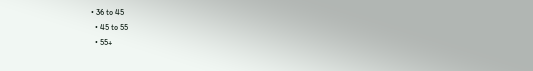• 36 to 45
  • 45 to 55
  • 55+